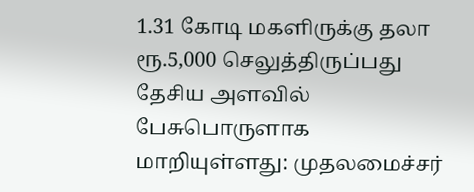1.31 கோடி மகளிருக்கு தலா ரூ.5,000 செலுத்திருப்பது தேசிய அளவில் பேசுபொருளாக மாறியுள்ளது: முதலமைச்சர்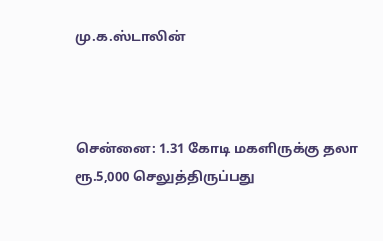மு.க.ஸ்டாலின்



சென்னை: 1.31 கோடி மகளிருக்கு தலா ரூ.5,000 செலுத்திருப்பது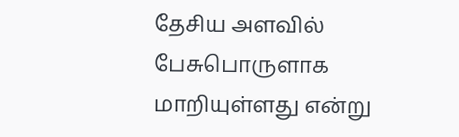தேசிய அளவில் பேசுபொருளாக மாறியுள்ளது என்று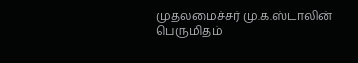முதலமைச்சர் மு.க.ஸ்டாலின் பெருமிதம்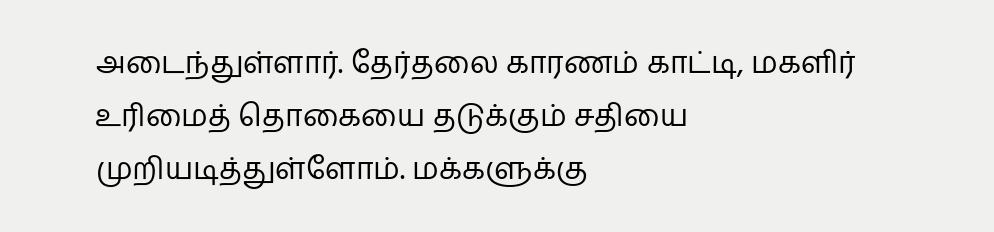அடைந்துள்ளார். தேர்தலை காரணம் காட்டி, மகளிர் உரிமைத் தொகையை தடுக்கும் சதியை முறியடித்துள்ளோம். மக்களுக்கு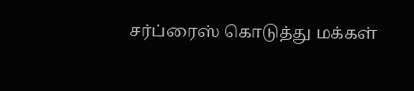சர்ப்ரைஸ் கொடுத்து மக்கள்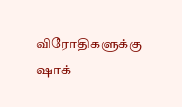விரோதிகளுக்கு ஷாக்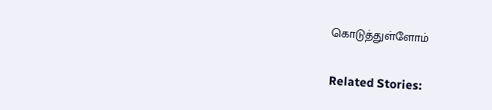கொடுத்துள்ளோம்

Related Stories: